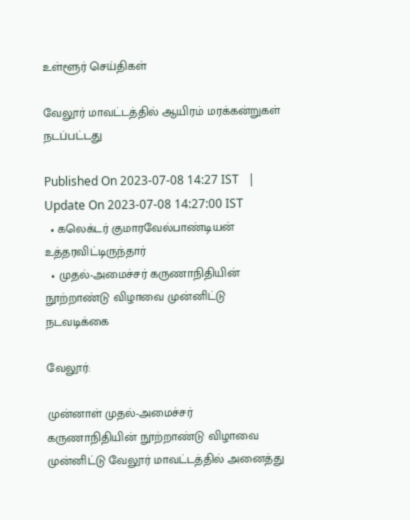உள்ளூர் செய்திகள்

வேலூர் மாவட்டத்தில் ஆயிரம் மரக்கன்றுகள் நடப்பட்டது

Published On 2023-07-08 14:27 IST   |   Update On 2023-07-08 14:27:00 IST
  • கலெக்டர் குமாரவேல்பாண்டியன் உத்தரவிட்டிருந்தார்
  • முதல்-அமைச்சர் கருணாநிதியின் நூற்றாண்டு விழாவை முன்னிட்டு நடவடிக்கை

வேலூர்:

முன்னாள் முதல்-அமைச்சர் கருணாநிதியின் நூற்றாண்டு விழாவை முன்னிட்டு வேலூர் மாவட்டத்தில் அனைத்து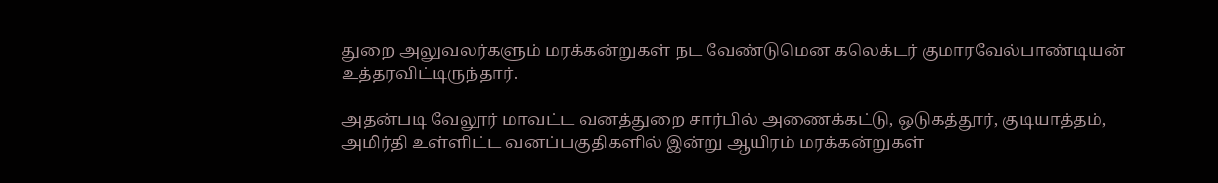துறை அலுவலர்களும் மரக்கன்றுகள் நட வேண்டுமென கலெக்டர் குமாரவேல்பாண்டியன் உத்தரவிட்டிருந்தார்.

அதன்படி வேலூர் மாவட்ட வனத்துறை சார்பில் அணைக்கட்டு, ஒடுகத்தூர், குடியாத்தம், அமிர்தி உள்ளிட்ட வனப்பகுதிகளில் இன்று ஆயிரம் மரக்கன்றுகள்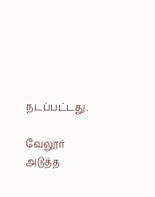நடப்பட்டது.

வேலூர் அடுத்த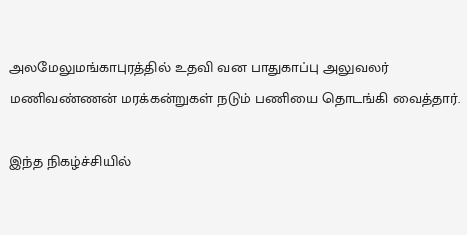அலமேலுமங்காபுரத்தில் உதவி வன பாதுகாப்பு அலுவலர் மணிவண்ணன் மரக்கன்றுகள் நடும் பணியை தொடங்கி வைத்தார்.

இந்த நிகழ்ச்சியில்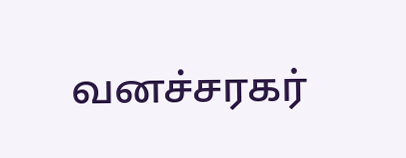வனச்சரகர்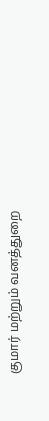குமார் மற்றும் வனத்துறை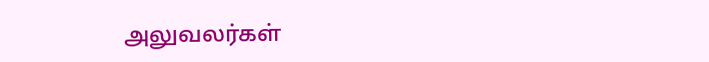அலுவலர்கள்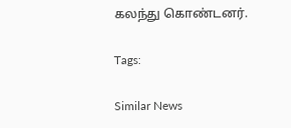கலந்து கொண்டனர்.

Tags:

Similar News